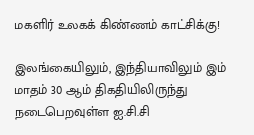மகளிர் உலகக் கிண்ணம் காட்சிக்கு!

இலங்கையிலும், இந்தியாவிலும் இம் மாதம் 30 ஆம் திகதியிலிருந்து நடைபெறவுள்ள ஐ.சி.சி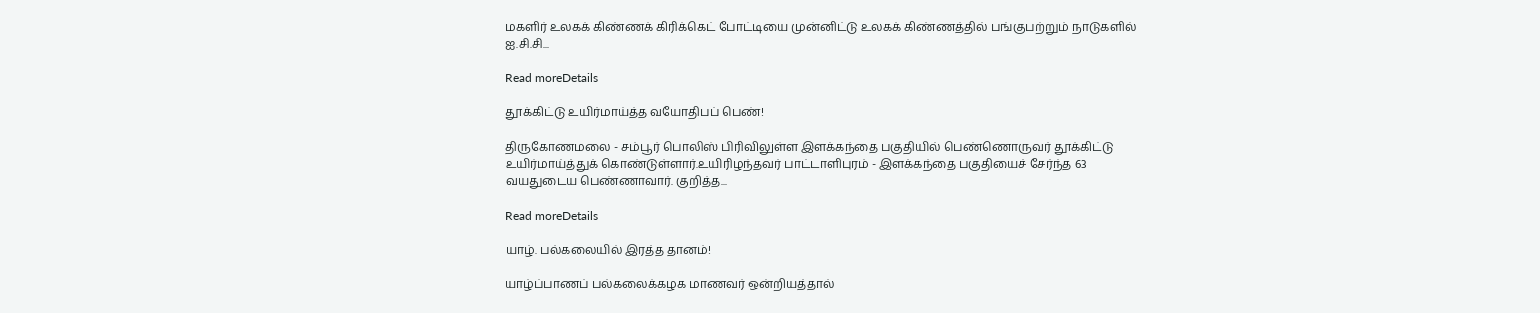மகளிர் உலகக் கிண்ணக் கிரிக்கெட் போட்டியை முன்னிட்டு உலகக் கிண்ணத்தில் பங்குபற்றும் நாடுகளில் ஐ.சி.சி...

Read moreDetails

தூக்கிட்டு உயிர்மாய்த்த வயோதிபப் பெண்!

திருகோணமலை - சம்பூர் பொலிஸ் பிரிவிலுள்ள இளக்கந்தை பகுதியில் பெண்ணொருவர் தூக்கிட்டு உயிர்மாய்த்துக் கொண்டுள்ளார்.உயிரிழந்தவர் பாட்டாளிபுரம் - இளக்கந்தை பகுதியைச் சேர்ந்த 63 வயதுடைய பெண்ணாவார். குறித்த...

Read moreDetails

யாழ். பல்கலையில் இரத்த தானம்!

யாழ்ப்பாணப் பல்கலைக்கழக மாணவர் ஒன்றியத்தால்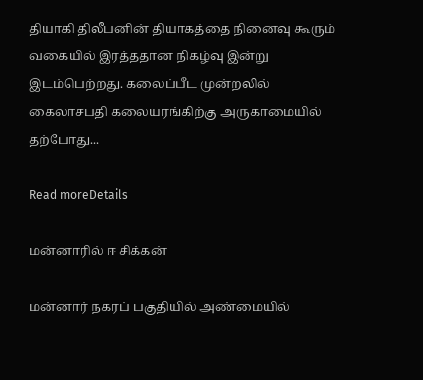தியாகி திலீபனின் தியாகத்தை நினைவு கூரும் வகையில் இரத்ததான நிகழ்வு இன்று இடம்பெற்றது. கலைப்பீட முன்றலில் கைலாசபதி கலையரங்கிற்கு அருகாமையில் தற்போது...

Read moreDetails

மன்னாரில் ஈ சிக்கன்

மன்னார் நகரப் பகுதியில் அண்மையில்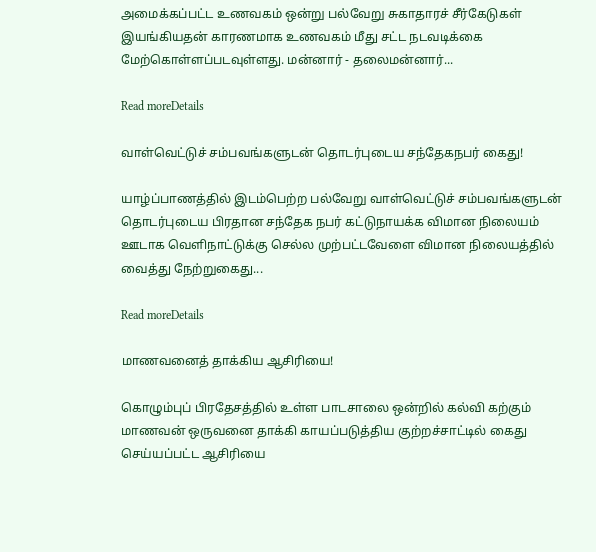அமைக்கப்பட்ட உணவகம் ஒன்று பல்வேறு சுகாதாரச் சீர்கேடுகள் இயங்கியதன் காரணமாக உணவகம் மீது சட்ட நடவடிக்கை மேற்கொள்ளப்படவுள்ளது. மன்னார் - தலைமன்னார்...

Read moreDetails

வாள்வெட்டுச் சம்பவங்களுடன் தொடர்புடைய சந்தேகநபர் கைது!

யாழ்ப்பாணத்தில் இடம்பெற்ற பல்வேறு வாள்வெட்டுச் சம்பவங்களுடன் தொடர்புடைய பிரதான சந்தேக நபர் கட்டுநாயக்க விமான நிலையம் ஊடாக வெளிநாட்டுக்கு செல்ல முற்பட்டவேளை விமான நிலையத்தில் வைத்து நேற்றுகைது...

Read moreDetails

மாணவனைத் தாக்கிய ஆசிரியை!

கொழும்புப் பிரதேசத்தில் உள்ள பாடசாலை ஒன்றில் கல்வி கற்கும் மாணவன் ஒருவனை தாக்கி காயப்படுத்திய குற்றச்சாட்டில் கைது செய்யப்பட்ட ஆசிரியை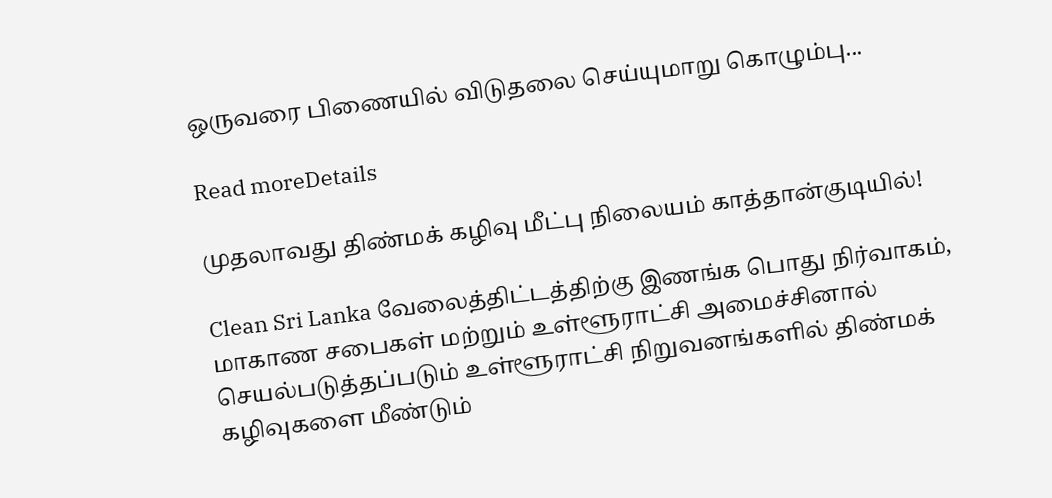ஒருவரை பிணையில் விடுதலை செய்யுமாறு கொழும்பு...

Read moreDetails

முதலாவது திண்மக் கழிவு மீட்பு நிலையம் காத்தான்குடியில்!

Clean Sri Lanka வேலைத்திட்டத்திற்கு இணங்க பொது நிர்வாகம், மாகாண சபைகள் மற்றும் உள்ளூராட்சி அமைச்சினால் செயல்படுத்தப்படும் உள்ளூராட்சி நிறுவனங்களில் திண்மக் கழிவுகளை மீண்டும்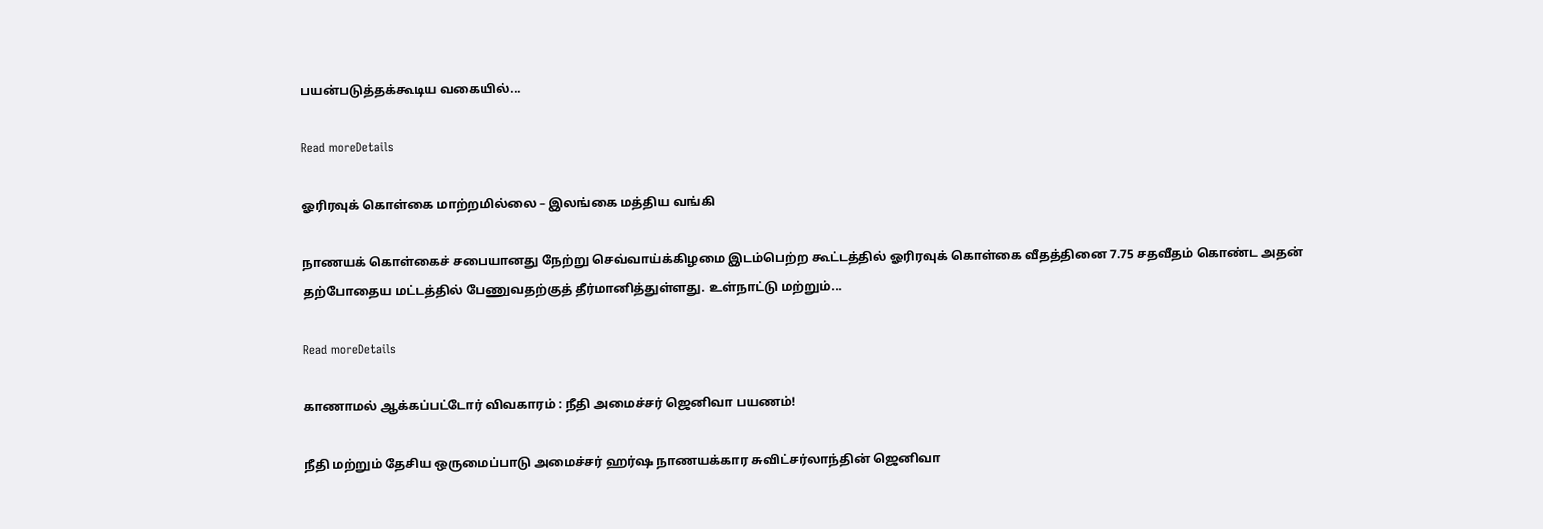பயன்படுத்தக்கூடிய வகையில்...

Read moreDetails

ஓரிரவுக் கொள்கை மாற்றமில்லை – இலங்கை மத்திய வங்கி

நாணயக் கொள்கைச் சபையானது நேற்று செவ்வாய்க்கிழமை இடம்பெற்ற கூட்டத்தில் ஓரிரவுக் கொள்கை வீதத்தினை 7.75 சதவீதம் கொண்ட அதன் தற்போதைய மட்டத்தில் பேணுவதற்குத் தீர்மானித்துள்ளது. உள்நாட்டு மற்றும்...

Read moreDetails

காணாமல் ஆக்கப்பட்டோர் விவகாரம் : நீதி அமைச்சர் ஜெனிவா பயணம்!

நீதி மற்றும் தேசிய ஒருமைப்பாடு அமைச்சர் ஹர்ஷ நாணயக்கார சுவிட்சர்லாந்தின் ஜெனிவா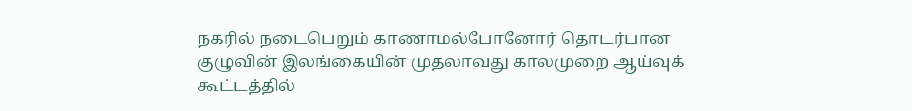நகரில் நடைபெறும் காணாமல்போனோர் தொடர்பான குழுவின் இலங்கையின் முதலாவது காலமுறை ஆய்வுக் கூட்டத்தில்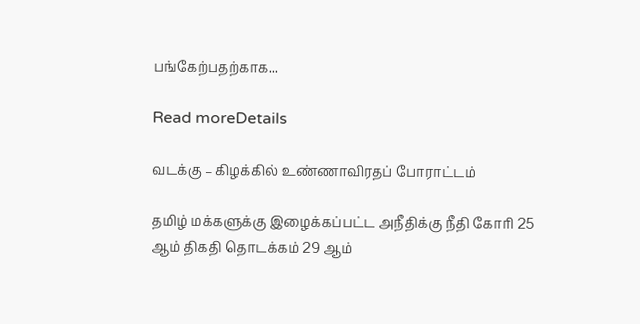பங்கேற்பதற்காக...

Read moreDetails

வடக்கு – கிழக்கில் உண்ணாவிரதப் போராட்டம்

தமிழ் மக்களுக்கு இழைக்கப்பட்ட அநீதிக்கு நீதி கோரி 25 ஆம் திகதி தொடக்கம் 29 ஆம்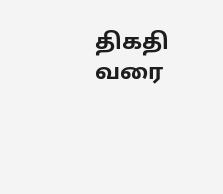திகதி வரை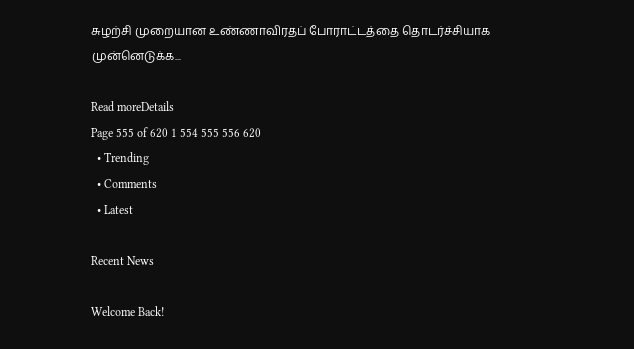சுழற்சி முறையான உண்ணாவிரதப் போராட்டத்தை தொடர்ச்சியாக முன்னெடுக்க...

Read moreDetails
Page 555 of 620 1 554 555 556 620
  • Trending
  • Comments
  • Latest

Recent News

Welcome Back!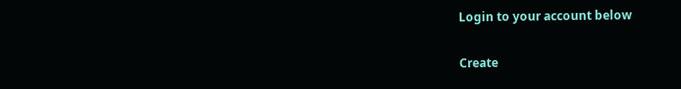Login to your account below

Create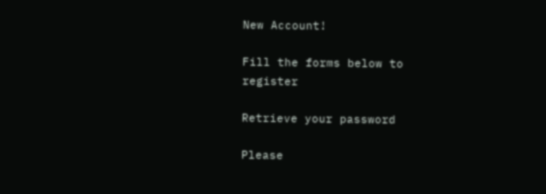New Account!

Fill the forms below to register

Retrieve your password

Please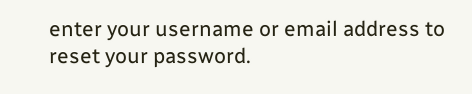enter your username or email address to reset your password.